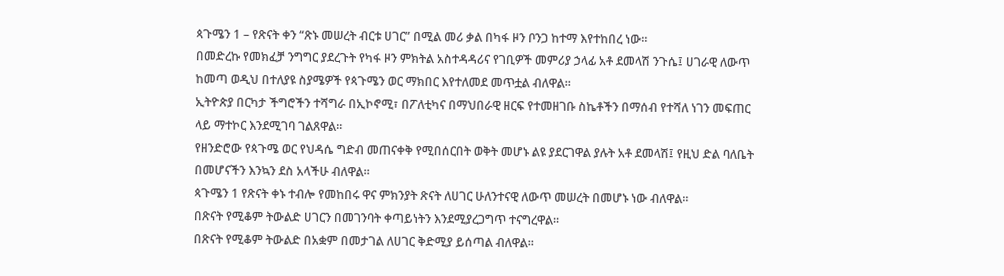ጳጉሜን 1 – የጽናት ቀን “ጽኑ መሠረት ብርቱ ሀገር” በሚል መሪ ቃል በካፋ ዞን ቦንጋ ከተማ እየተከበረ ነው።
በመድረኩ የመክፈቻ ንግግር ያደረጉት የካፋ ዞን ምክትል አስተዳዳሪና የገቢዎች መምሪያ ኃላፊ አቶ ደመላሽ ንጉሴ፤ ሀገራዊ ለውጥ ከመጣ ወዲህ በተለያዩ ስያሜዎች የጳጉሜን ወር ማክበር እየተለመደ መጥቷል ብለዋል።
ኢትዮጵያ በርካታ ችግሮችን ተሻግራ በኢኮኖሚ፣ በፖለቲካና በማህበራዊ ዘርፍ የተመዘገቡ ስኬቶችን በማሰብ የተሻለ ነገን መፍጠር ላይ ማተኮር እንደሚገባ ገልጸዋል።
የዘንድሮው የጳጉሜ ወር የህዳሴ ግድብ መጠናቀቅ የሚበሰርበት ወቅት መሆኑ ልዩ ያደርገዋል ያሉት አቶ ደመላሽ፤ የዚህ ድል ባለቤት በመሆናችን እንኳን ደስ አላችሁ ብለዋል።
ጳጉሜን 1 የጽናት ቀኑ ተብሎ የመከበሩ ዋና ምክንያት ጽናት ለሀገር ሁለንተናዊ ለውጥ መሠረት በመሆኑ ነው ብለዋል።
በጽናት የሚቆም ትውልድ ሀገርን በመገንባት ቀጣይነትን እንደሚያረጋግጥ ተናግረዋል።
በጽናት የሚቆም ትውልድ በአቋም በመታገል ለሀገር ቅድሚያ ይሰጣል ብለዋል።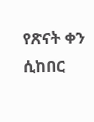የጽናት ቀን ሲከበር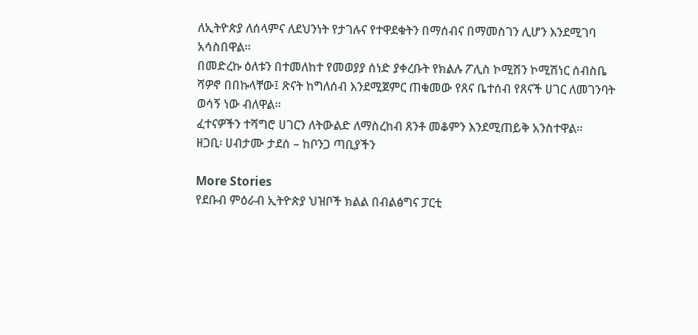ለኢትዮጵያ ለሰላምና ለደህንነት የታገሉና የተዋደቁትን በማሰብና በማመስገን ሊሆን እንደሚገባ አሳስበዋል።
በመድረኩ ዕለቱን በተመለከተ የመወያያ ሰነድ ያቀረቡት የክልሉ ፖሊስ ኮሚሽን ኮሚሽነር ሰብስቤ ሻዎኖ በበኩላቸው፤ ጽናት ከግለሰብ እንደሚጀምር ጠቁመው የጸና ቤተሰብ የጸናች ሀገር ለመገንባት ወሳኝ ነው ብለዋል።
ፈተናዎችን ተሻግሮ ሀገርን ለትውልድ ለማስረከብ ጸንቶ መቆምን እንደሚጠይቅ አንስተዋል።
ዘጋቢ፡ ሀብታሙ ታደሰ – ከቦንጋ ጣቢያችን

More Stories
የደቡብ ምዕራብ ኢትዮጵያ ህዝቦች ክልል በብልፅግና ፓርቲ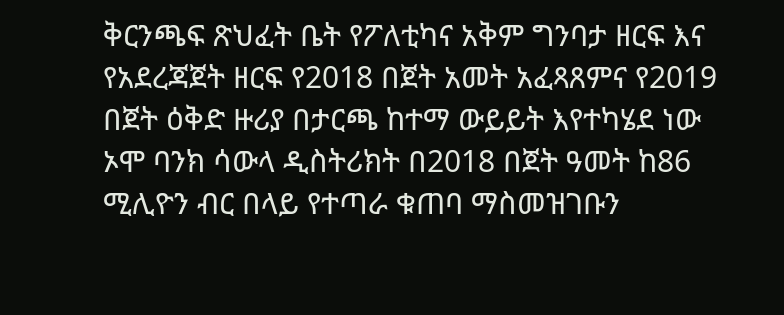ቅርንጫፍ ጽህፈት ቤት የፖለቲካና አቅም ግንባታ ዘርፍ እና የአደረጃጀት ዘርፍ የ2018 በጀት አመት አፈጻጸምና የ2019 በጀት ዕቅድ ዙሪያ በታርጫ ከተማ ውይይት እየተካሄደ ነው
ኦሞ ባንክ ሳውላ ዲስትሪክት በ2018 በጀት ዓመት ከ86 ሚሊዮን ብር በላይ የተጣራ ቁጠባ ማስመዝገቡን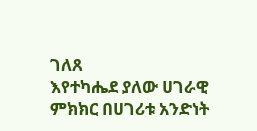ገለጸ
እየተካሔደ ያለው ሀገራዊ ምክክር በሀገሪቱ አንድነት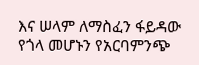እና ሠላም ለማስፈን ፋይዳው የጎላ መሆኑን የአርባምንጭ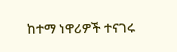ከተማ ነዋሪዎች ተናገሩ